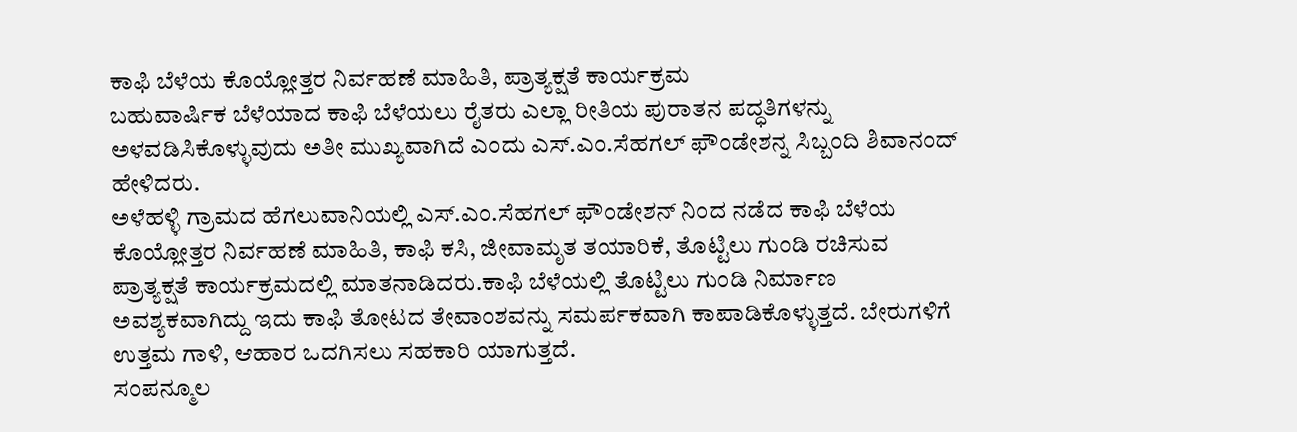ಕಾಫಿ ಬೆಳೆಯ ಕೊಯ್ಲೋತ್ತರ ನಿರ್ವಹಣೆ ಮಾಹಿತಿ, ಪ್ರಾತ್ಯಕ್ಷತೆ ಕಾರ್ಯಕ್ರಮ
ಬಹುವಾರ್ಷಿಕ ಬೆಳೆಯಾದ ಕಾಫಿ ಬೆಳೆಯಲು ರೈತರು ಎಲ್ಲಾ ರೀತಿಯ ಪುರಾತನ ಪದ್ಧತಿಗಳನ್ನು ಅಳವಡಿಸಿಕೊಳ್ಳುವುದು ಅತೀ ಮುಖ್ಯವಾಗಿದೆ ಎಂದು ಎಸ್.ಎಂ.ಸೆಹಗಲ್ ಫೌಂಡೇಶನ್ನ ಸಿಬ್ಬಂದಿ ಶಿವಾನಂದ್ ಹೇಳಿದರು.
ಅಳೆಹಳ್ಳಿ ಗ್ರಾಮದ ಹೆಗಲುವಾನಿಯಲ್ಲಿ ಎಸ್.ಎಂ.ಸೆಹಗಲ್ ಫೌಂಡೇಶನ್ ನಿಂದ ನಡೆದ ಕಾಫಿ ಬೆಳೆಯ ಕೊಯ್ಲೋತ್ತರ ನಿರ್ವಹಣೆ ಮಾಹಿತಿ, ಕಾಫಿ ಕಸಿ, ಜೀವಾಮೃತ ತಯಾರಿಕೆ, ತೊಟ್ಟಿಲು ಗುಂಡಿ ರಚಿಸುವ ಪ್ರಾತ್ಯಕ್ಷತೆ ಕಾರ್ಯಕ್ರಮದಲ್ಲಿ ಮಾತನಾಡಿದರು.ಕಾಫಿ ಬೆಳೆಯಲ್ಲಿ ತೊಟ್ಟಿಲು ಗುಂಡಿ ನಿರ್ಮಾಣ ಅವಶ್ಯಕವಾಗಿದ್ದು ಇದು ಕಾಫಿ ತೋಟದ ತೇವಾಂಶವನ್ನು ಸಮರ್ಪಕವಾಗಿ ಕಾಪಾಡಿಕೊಳ್ಳುತ್ತದೆ. ಬೇರುಗಳಿಗೆ ಉತ್ತಮ ಗಾಳಿ, ಆಹಾರ ಒದಗಿಸಲು ಸಹಕಾರಿ ಯಾಗುತ್ತದೆ.
ಸಂಪನ್ಮೂಲ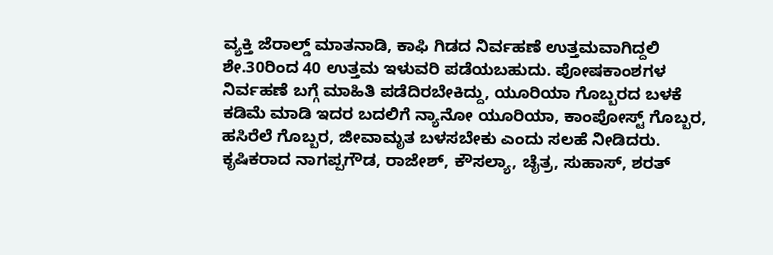ವ್ಯಕ್ತಿ ಜೆರಾಲ್ಡ್ ಮಾತನಾಡಿ, ಕಾಫಿ ಗಿಡದ ನಿರ್ವಹಣೆ ಉತ್ತಮವಾಗಿದ್ದಲಿ ಶೇ.30ರಿಂದ 40 ಉತ್ತಮ ಇಳುವರಿ ಪಡೆಯಬಹುದು. ಪೋಷಕಾಂಶಗಳ ನಿರ್ವಹಣೆ ಬಗ್ಗೆ ಮಾಹಿತಿ ಪಡೆದಿರಬೇಕಿದ್ದು, ಯೂರಿಯಾ ಗೊಬ್ಬರದ ಬಳಕೆ ಕಡಿಮೆ ಮಾಡಿ ಇದರ ಬದಲಿಗೆ ನ್ಯಾನೋ ಯೂರಿಯಾ, ಕಾಂಪೋಸ್ಟ್ ಗೊಬ್ಬರ, ಹಸಿರೆಲೆ ಗೊಬ್ಬರ, ಜೀವಾಮೃತ ಬಳಸಬೇಕು ಎಂದು ಸಲಹೆ ನೀಡಿದರು.
ಕೃಷಿಕರಾದ ನಾಗಪ್ಪಗೌಡ, ರಾಜೇಶ್, ಕೌಸಲ್ಯಾ, ಚೈತ್ರ, ಸುಹಾಸ್, ಶರತ್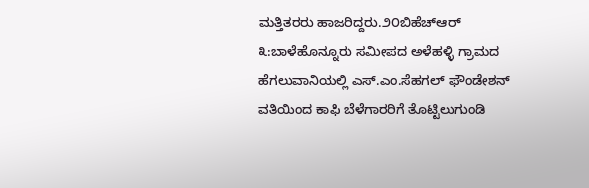ಮತ್ತಿತರರು ಹಾಜರಿದ್ದರು.೨೦ಬಿಹೆಚ್ಆರ್ ೩:ಬಾಳೆಹೊನ್ನೂರು ಸಮೀಪದ ಅಳೆಹಳ್ಳಿ ಗ್ರಾಮದ ಹೆಗಲುವಾನಿಯಲ್ಲಿ ಎಸ್.ಎಂ.ಸೆಹಗಲ್ ಫೌಂಡೇಶನ್ ವತಿಯಿಂದ ಕಾಫಿ ಬೆಳೆಗಾರರಿಗೆ ತೊಟ್ಟಿಲುಗುಂಡಿ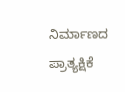ನಿರ್ಮಾಣದ ಪ್ರಾತ್ಯಕ್ಷಿಕೆ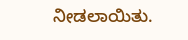ನೀಡಲಾಯಿತು.